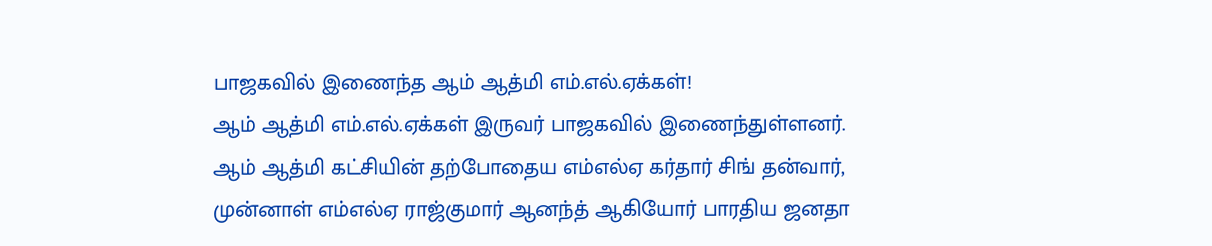பாஜகவில் இணைந்த ஆம் ஆத்மி எம்.எல்.ஏக்கள்!
ஆம் ஆத்மி எம்.எல்.ஏக்கள் இருவர் பாஜகவில் இணைந்துள்ளனர்.
ஆம் ஆத்மி கட்சியின் தற்போதைய எம்எல்ஏ கர்தார் சிங் தன்வார், முன்னாள் எம்எல்ஏ ராஜ்குமார் ஆனந்த் ஆகியோர் பாரதிய ஜனதா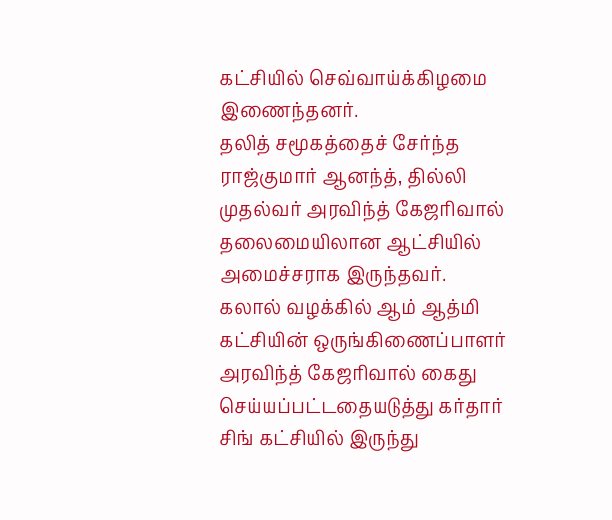கட்சியில் செவ்வாய்க்கிழமை இணைந்தனர்.
தலித் சமூகத்தைச் சேர்ந்த ராஜ்குமார் ஆனந்த், தில்லி முதல்வர் அரவிந்த் கேஜரிவால் தலைமையிலான ஆட்சியில் அமைச்சராக இருந்தவர்.
கலால் வழக்கில் ஆம் ஆத்மி கட்சியின் ஒருங்கிணைப்பாளர் அரவிந்த் கேஜரிவால் கைது செய்யப்பட்டதையடுத்து கர்தார் சிங் கட்சியில் இருந்து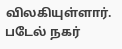விலகியுள்ளார்.
படேல் நகர்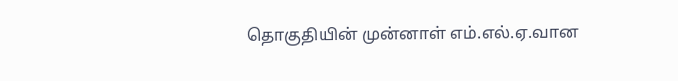தொகுதியின் முன்னாள் எம்.எல்.ஏ.வான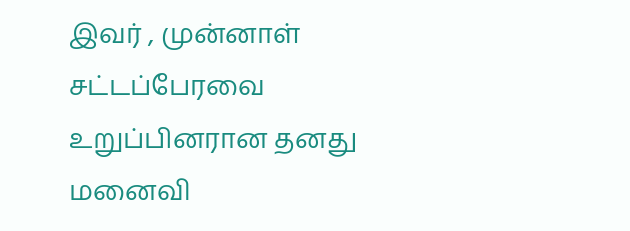இவர் , முன்னாள் சட்டப்பேரவை உறுப்பினரான தனது மனைவி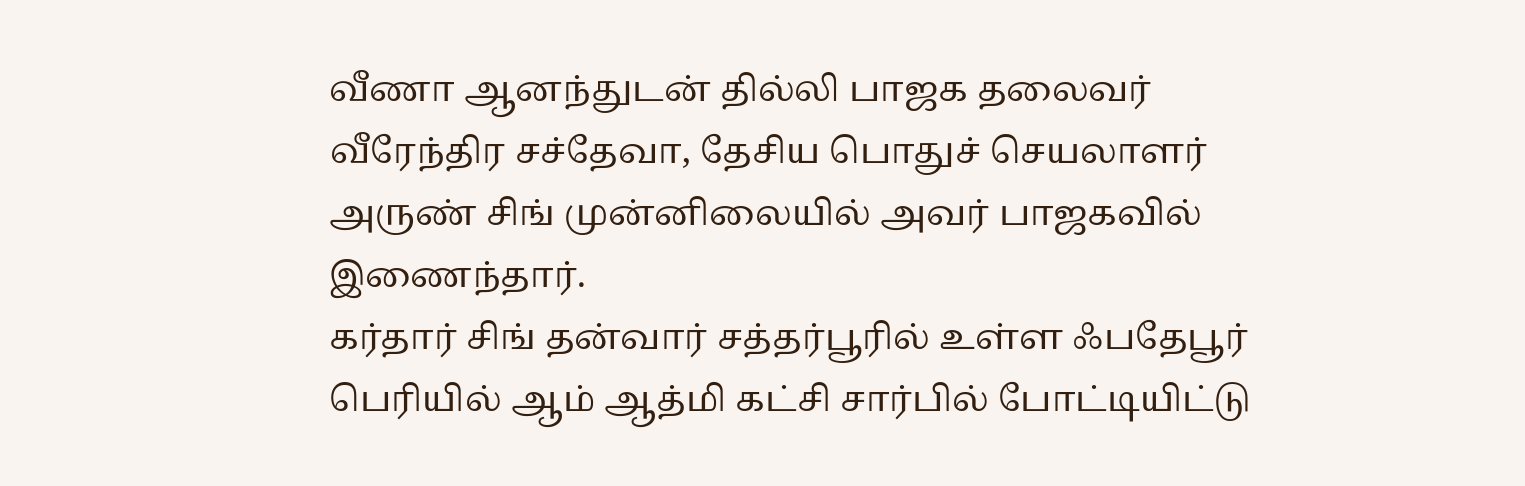வீணா ஆனந்துடன் தில்லி பாஜக தலைவர் வீரேந்திர சச்தேவா, தேசிய பொதுச் செயலாளர் அருண் சிங் முன்னிலையில் அவர் பாஜகவில் இணைந்தார்.
கர்தார் சிங் தன்வார் சத்தர்பூரில் உள்ள ஃபதேபூர் பெரியில் ஆம் ஆத்மி கட்சி சார்பில் போட்டியிட்டு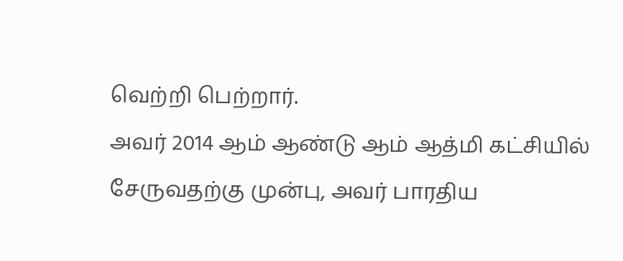வெற்றி பெற்றார்.
அவர் 2014 ஆம் ஆண்டு ஆம் ஆத்மி கட்சியில் சேருவதற்கு முன்பு, அவர் பாரதிய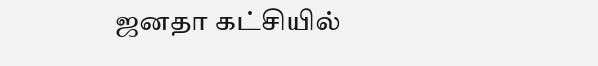ஜனதா கட்சியில்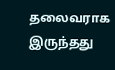தலைவராக இருந்தது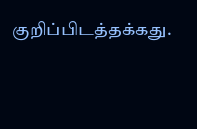குறிப்பிடத்தக்கது.